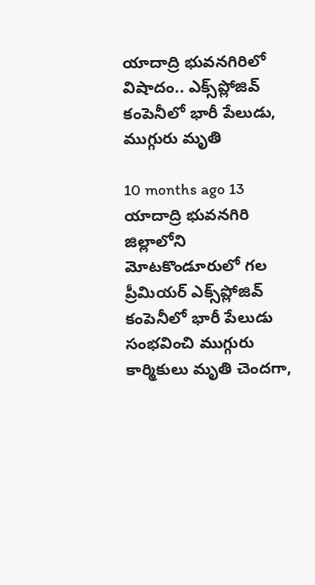యాదాద్రి భువనగిరిలో విషాదం.. ఎక్స్‌ప్లోజివ్ కంపెనీలో భారీ పేలుడు, ముగ్గురు మృతి

10 months ago 13
యాదాద్రి భువనగిరి జిల్లాలోని మోటకొండూరులో గల ప్రీమియర్ ఎక్స్‌ప్లోజివ్ కంపెనీలో భారీ పేలుడు సంభవించి ముగ్గురు కార్మికులు మృతి చెందగా,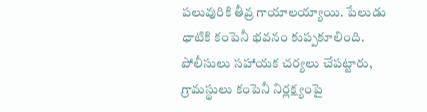పలువురికి తీవ్ర గాయాలయ్యాయి. పేలుడు ధాటికి కంపెనీ భవనం కుప్పకూలింది. పోలీసులు సహాయక చర్యలు చేపట్టారు, గ్రామస్థులు కంపెనీ నిర్లక్ష్యంపై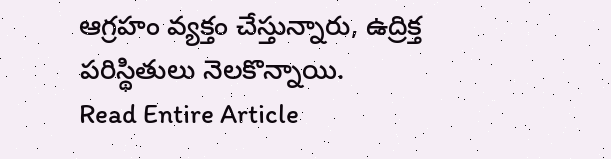ఆగ్రహం వ్యక్తం చేస్తున్నారు, ఉద్రిక్త పరిస్థితులు నెలకొన్నాయి.
Read Entire Article